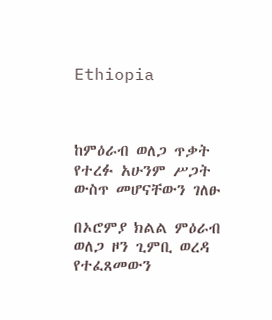Ethiopia



ከምዕራብ ወለጋ ጥቃት የተረፉ አሁንም ሥጋት ውስጥ መሆናቸውን ገለፁ

በኦሮምያ ክልል ምዕራብ ወለጋ ዞን ጊምቢ ወረዳ የተፈጸመውን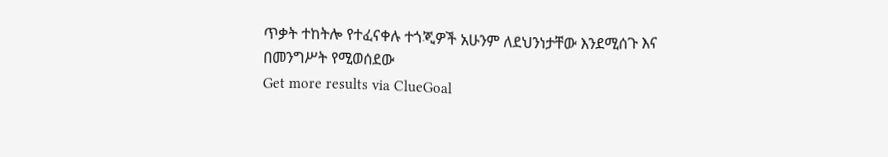ጥቃት ተከትሎ የተፈናቀሉ ተጎጂዎች አሁንም ለደህንነታቸው እንደሚሰጉ እና በመንግሥት የሚወሰደው
Get more results via ClueGoal